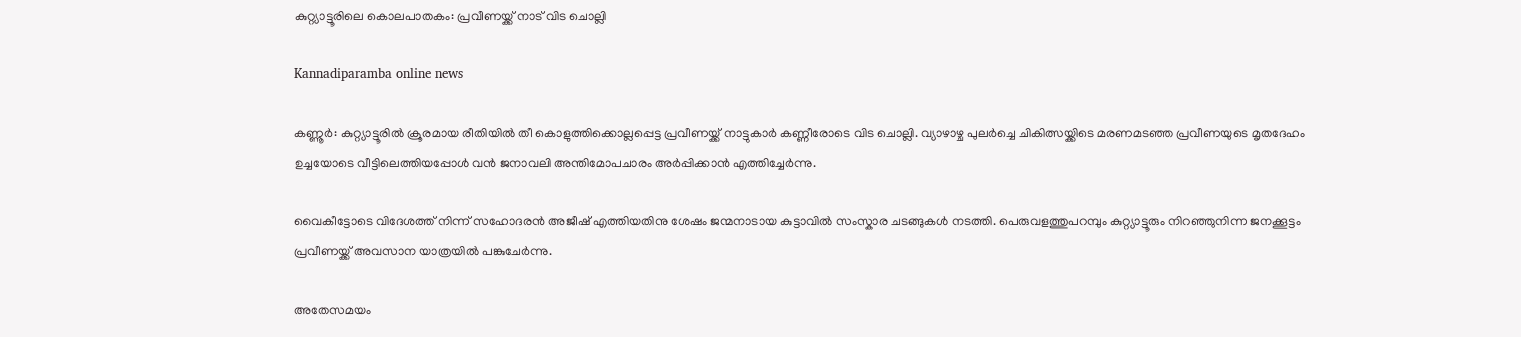കുറ്റ്യാട്ടൂരിലെ കൊലപാതകം: പ്രവീണയ്ക്ക് നാട് വിട ചൊല്ലി

Kannadiparamba online news

കണ്ണൂർ: കുറ്റ്യാട്ടൂരിൽ ക്രൂരമായ രീതിയിൽ തീ കൊളുത്തിക്കൊല്ലപ്പെട്ട പ്രവീണയ്ക്ക് നാട്ടുകാർ കണ്ണീരോടെ വിട ചൊല്ലി. വ്യാഴാഴ്ച പുലർച്ചെ ചികിത്സയ്ക്കിടെ മരണമടഞ്ഞ പ്രവീണയുടെ മൃതദേഹം ഉച്ചയോടെ വീട്ടിലെത്തിയപ്പോൾ വൻ ജനാവലി അന്തിമോപചാരം അർപ്പിക്കാൻ എത്തിച്ചേർന്നു.

വൈകീട്ടോടെ വിദേശത്ത് നിന്ന് സഹോദരൻ അജീഷ് എത്തിയതിനു ശേഷം ജന്മനാടായ കുട്ടാവിൽ സംസ്കാര ചടങ്ങുകൾ നടത്തി. പെരുവളത്തുപറമ്പും കുറ്റ്യാട്ടൂരും നിറഞ്ഞുനിന്ന ജനക്കൂട്ടം പ്രവീണയ്ക്ക് അവസാന യാത്രയിൽ പങ്കുചേർന്നു.

അതേസമയം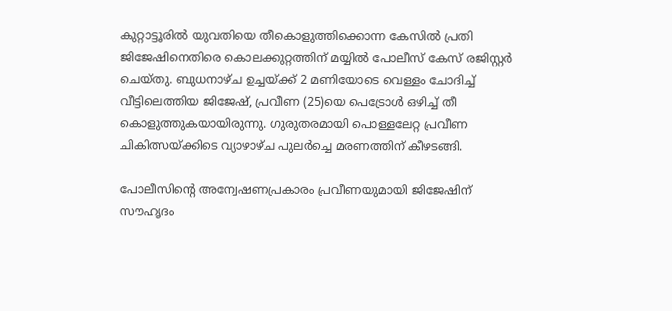കുറ്റാട്ടൂരിൽ യുവതിയെ തീകൊളുത്തിക്കൊന്ന കേസിൽ പ്രതി ജിജേഷിനെതിരെ കൊലക്കുറ്റത്തിന് മയ്യിൽ പോലീസ് കേസ് രജിസ്റ്റർ ചെയ്തു. ബുധനാഴ്ച ഉച്ചയ്ക്ക് 2 മണിയോടെ വെള്ളം ചോദിച്ച് വീട്ടിലെത്തിയ ജിജേഷ്, പ്രവീണ (25)യെ പെട്രോൾ ഒഴിച്ച് തീ കൊളുത്തുകയായിരുന്നു. ഗുരുതരമായി പൊള്ളലേറ്റ പ്രവീണ ചികിത്സയ്ക്കിടെ വ്യാഴാഴ്ച പുലർച്ചെ മരണത്തിന് കീഴടങ്ങി.

പോലീസിന്റെ അന്വേഷണപ്രകാരം പ്രവീണയുമായി ജിജേഷിന് സൗഹൃദം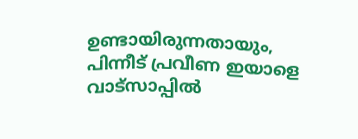ഉണ്ടായിരുന്നതായും, പിന്നീട് പ്രവീണ ഇയാളെ വാട്‌സാപ്പിൽ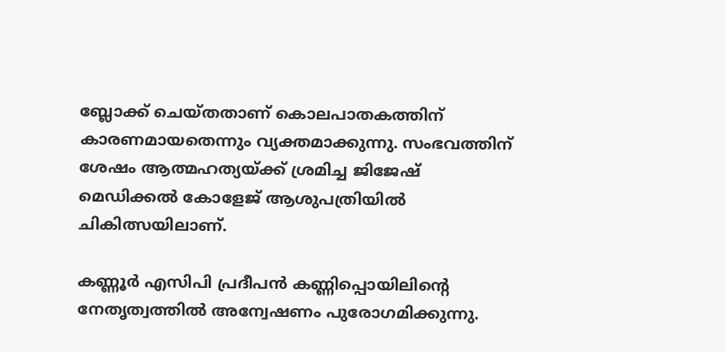ബ്ലോക്ക് ചെയ്തതാണ് കൊലപാതകത്തിന് കാരണമായതെന്നും വ്യക്തമാക്കുന്നു. സംഭവത്തിന് ശേഷം ആത്മഹത്യയ്ക്ക് ശ്രമിച്ച ജിജേഷ് മെഡിക്കൽ കോളേജ് ആശുപത്രിയിൽ ചികിത്സയിലാണ്.

കണ്ണൂർ എസിപി പ്രദീപൻ കണ്ണിപ്പൊയിലിന്റെ നേതൃത്വത്തിൽ അന്വേഷണം പുരോഗമിക്കുന്നു.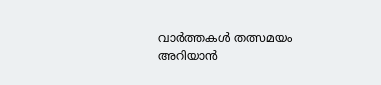വാർത്തകൾ തത്സമയം അറിയാൻ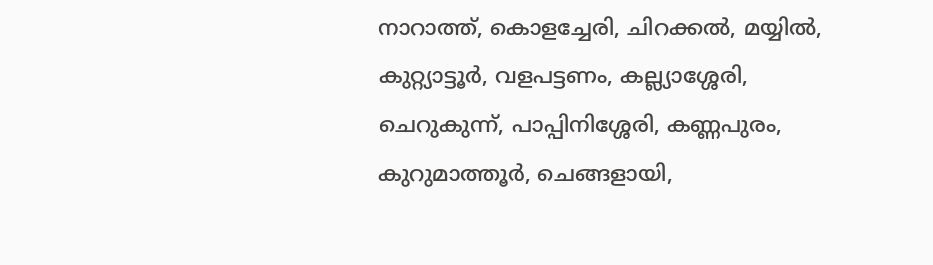നാറാത്ത്, കൊളച്ചേരി, ചിറക്കൽ, മയ്യിൽ, കുറ്റ്യാട്ടൂർ, വളപട്ടണം, കല്ല്യാശ്ശേരി, ചെറുകുന്ന്, പാപ്പിനിശ്ശേരി, കണ്ണപുരം, കുറുമാത്തൂർ, ചെങ്ങളായി,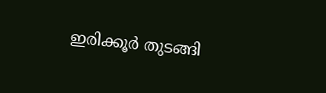ഇരിക്കൂർ തുടങ്ങി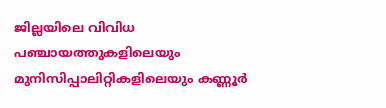ജില്ലയിലെ വിവിധ പഞ്ചായത്തുകളിലെയും മുനിസിപ്പാലിറ്റികളിലെയും കണ്ണൂർ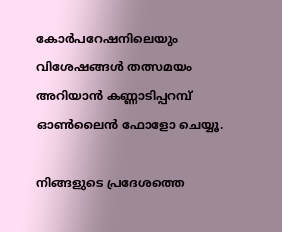കോർപറേഷനിലെയും വിശേഷങ്ങൾ തത്സമയം അറിയാൻ കണ്ണാടിപ്പറമ്പ് ഓൺലൈൻ ഫോളോ ചെയ്യൂ.

നിങ്ങളുടെ പ്രദേശത്തെ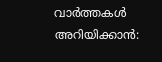വാർത്തകൾ അറിയിക്കാൻ: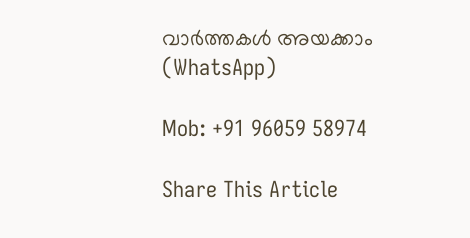വാർത്തകൾ അയക്കാം (WhatsApp)

Mob: +91 96059 58974

Share This Article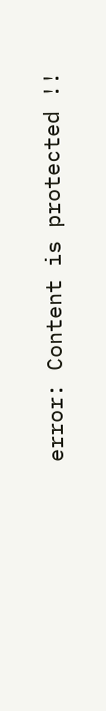error: Content is protected !!